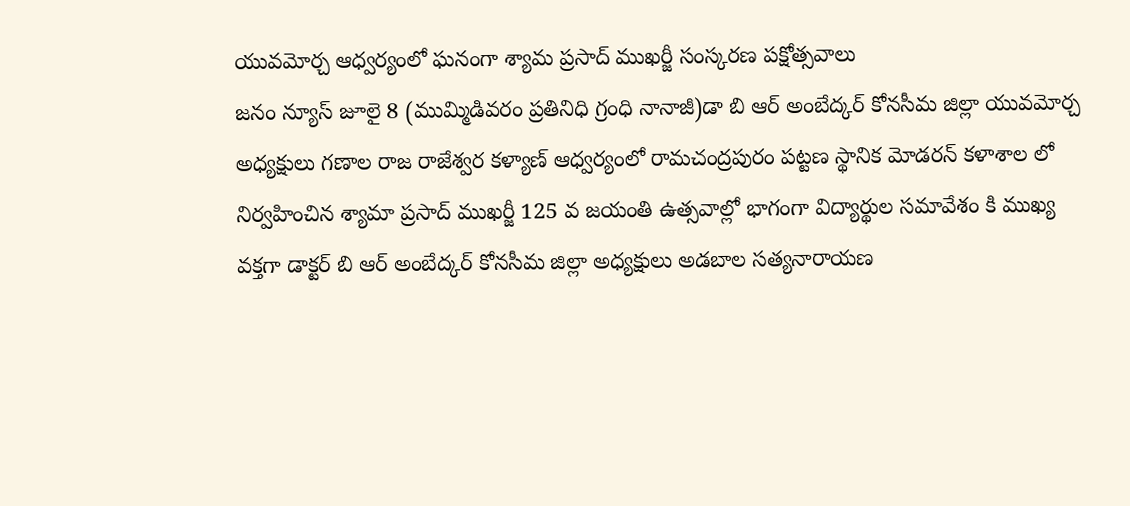యువమోర్చ ఆధ్వర్యంలో ఘనంగా శ్యామ ప్రసాద్ ముఖర్జీ సంస్కరణ పక్షోత్సవాలు
జనం న్యూస్ జూలై 8 (ముమ్మిడివరం ప్రతినిధి గ్రంధి నానాజీ)డా బి ఆర్ అంబేద్కర్ కోనసీమ జిల్లా యువమోర్చ అధ్యక్షులు గణాల రాజ రాజేశ్వర కళ్యాణ్ ఆధ్వర్యంలో రామచంద్రపురం పట్టణ స్థానిక మోడరన్ కళాశాల లో నిర్వహించిన శ్యామా ప్రసాద్ ముఖర్జీ 125 వ జయంతి ఉత్సవాల్లో భాగంగా విద్యార్థుల సమావేశం కి ముఖ్య వక్తగా డాక్టర్ బి ఆర్ అంబేద్కర్ కోనసీమ జిల్లా అధ్యక్షులు అడబాల సత్యనారాయణ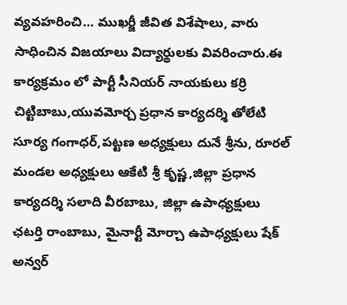వ్యవహరించి… ముఖర్జీ జీవిత విశేషాలు, వారు సాధించిన విజయాలు విద్యార్థులకు వివరించారు.ఈ కార్యక్రమం లో పార్టీ సీనియర్ నాయకులు కర్రి చిట్టిబాబు,యువమోర్చ ప్రధాన కార్యదర్శి తోలేటి సూర్య గంగాధర్,పట్టణ అధ్యక్షులు దునే శ్రీను, రూరల్ మండల అధ్యక్షులు ఆకేటి శ్రీ కృష్ణ,జిల్లా ప్రధాన కార్యదర్శి సలాది వీరబాబు, జిల్లా ఉపాధ్యక్షులు ఛటర్తి రాంబాబు, మైనార్టీ మోర్చా ఉపాధ్యక్షులు షేక్ అన్వర్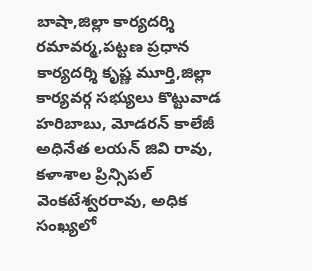బాషా,జిల్లా కార్యదర్శి రమావర్మ,పట్టణ ప్రధాన కార్యదర్శి కృష్ణ మూర్తి,జిల్లా కార్యవర్గ సభ్యులు కొట్టువాడ హరిబాబు, మోడరన్ కాలేజీ అధినేత లయన్ జివి రావు, కళాశాల ప్రిన్సిపల్ వెంకటేశ్వరరావు, అధిక సంఖ్యలో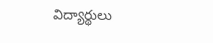విద్యార్థులు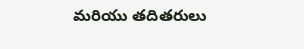మరియు తదితరులు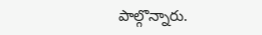పాల్గొన్నారు.